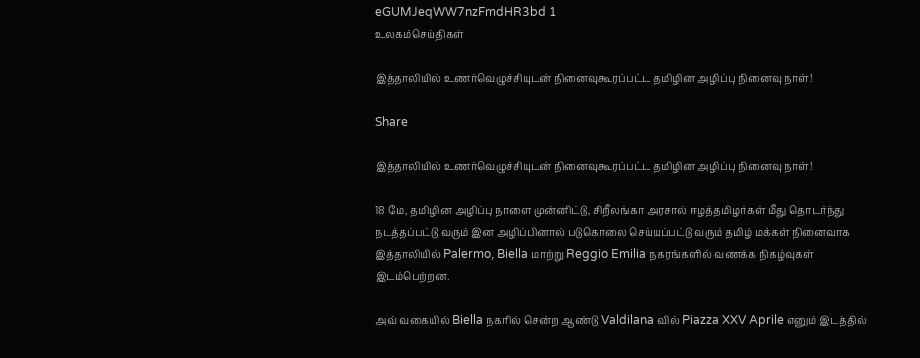eGUMJeqWW7nzFmdHR3bd 1
உலகம்செய்திகள்

இத்தாலியில் உணர்வெழுச்சியுடன் நினைவுகூரப்பட்ட தமிழின அழிப்பு நினைவு நாள்!

Share

இத்தாலியில் உணர்வெழுச்சியுடன் நினைவுகூரப்பட்ட தமிழின அழிப்பு நினைவு நாள்!

18 மே, தமிழின அழிப்பு நாளை முன்னிட்டு, சிறீலங்கா அரசால் ஈழத்தமிழர்கள் மீது தொடர்ந்து நடத்தப்பட்டு வரும் இன அழிப்பினால் படுகொலை செய்யப்பட்டு வரும் தமிழ் மக்கள் நினைவாக இத்தாலியில் Palermo, Biella மாற்று Reggio Emilia நகரங்களில் வணக்க நிகழ்வுகள் இடம்பெற்றன.

அவ் வகையில் Biella நகரில் சென்ற ஆண்டு Valdilana வில் Piazza XXV Aprile எனும் இடத்தில்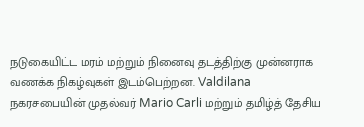நடுகையிட்ட மரம் மற்றும் நினைவு தடத்திற்கு முன்னராக வணக்க நிகழ்வுகள் இடம்பெற்றன. Valdilana நகரசபையின் முதல்வர் Mario Carli மற்றும் தமிழ்த் தேசிய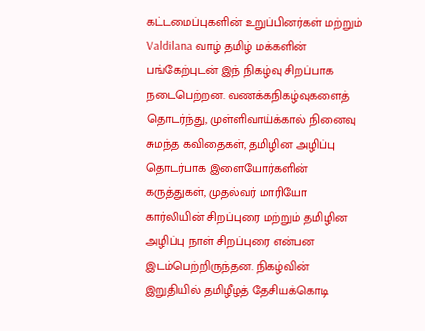கட்டமைப்புகளின் உறுப்பினர்கள் மற்றும் Valdilana வாழ் தமிழ் மக்களின் பங்கேற்புடன் இந் நிகழ்வு சிறப்பாக நடைபெற்றன. வணக்கநிகழ்வுகளைத் தொடர்ந்து, முள்ளிவாய்க்கால் நினைவு சுமந்த கவிதைகள், தமிழின அழிப்பு தொடர்பாக இளையோர்களின் கருத்துகள், முதல்வர் மாரியோ கார்லியின் சிறப்புரை மற்றும் தமிழின அழிப்பு நாள் சிறப்புரை என்பன இடம்பெற்றிருந்தன. நிகழ்வின் இறுதியில் தமிழீழத் தேசியக்கொடி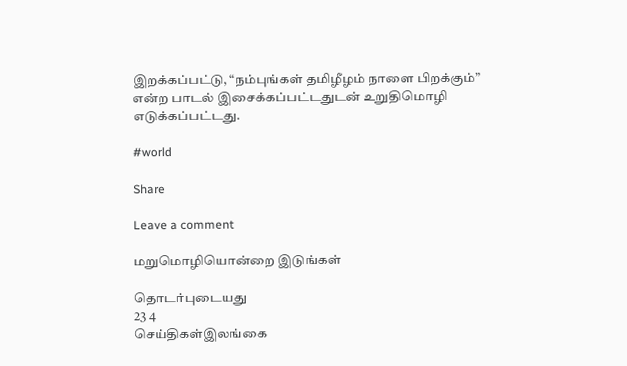இறக்கப்பட்டு, “நம்புங்கள் தமிழீழம் நாளை பிறக்கும்” என்ற பாடல் இசைக்கப்பட்டதுடன் உறுதிமொழி எடுக்கப்பட்டது.

#world

Share

Leave a comment

மறுமொழியொன்றை இடுங்கள்

தொடர்புடையது
23 4
செய்திகள்இலங்கை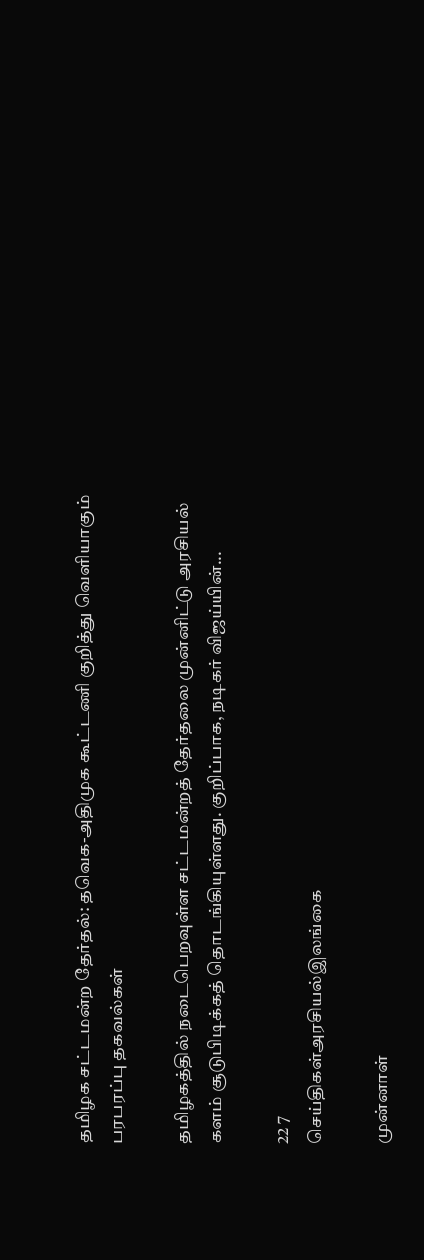தமிழக சட்டமன்ற தேர்தல்: தவெக-அதிமுக கூட்டணி குறித்து வெளியாகும் பரபரப்பு தகவல்கள்

தமிழகத்தில் நடைபெறவுள்ள சட்டமன்றத் தேர்தலை முன்னிட்டு அரசியல் களம் சூடுபிடிக்கத் தொடங்கியுள்ளது. குறிப்பாக, நடிகர் விஜய்யின்...

22 7
செய்திகள்அரசியல்இலங்கை

முன்னாள்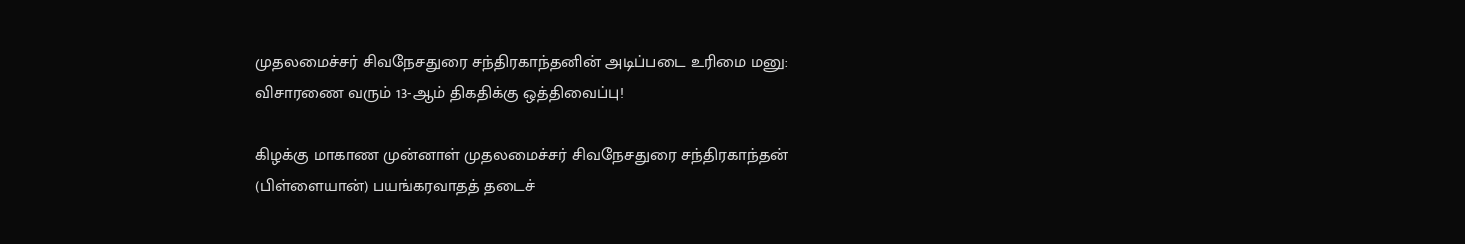முதலமைச்சர் சிவநேசதுரை சந்திரகாந்தனின் அடிப்படை உரிமை மனு: விசாரணை வரும் 13-ஆம் திகதிக்கு ஒத்திவைப்பு!

கிழக்கு மாகாண முன்னாள் முதலமைச்சர் சிவநேசதுரை சந்திரகாந்தன் (பிள்ளையான்) பயங்கரவாதத் தடைச்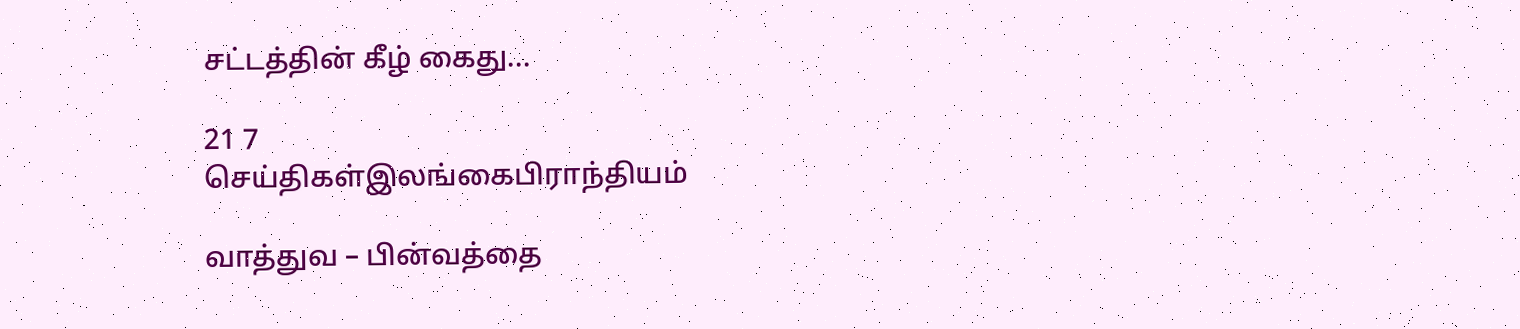சட்டத்தின் கீழ் கைது...

21 7
செய்திகள்இலங்கைபிராந்தியம்

வாத்துவ – பின்வத்தை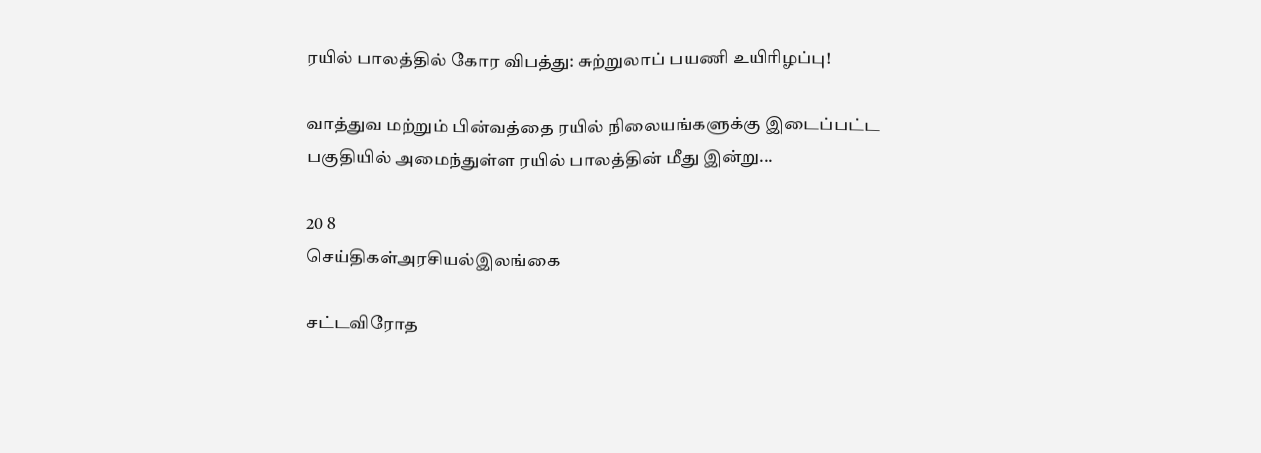ரயில் பாலத்தில் கோர விபத்து: சுற்றுலாப் பயணி உயிரிழப்பு!

வாத்துவ மற்றும் பின்வத்தை ரயில் நிலையங்களுக்கு இடைப்பட்ட பகுதியில் அமைந்துள்ள ரயில் பாலத்தின் மீது இன்று...

20 8
செய்திகள்அரசியல்இலங்கை

சட்டவிரோத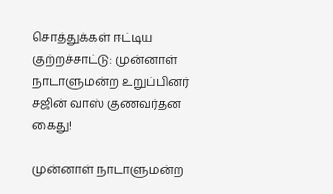சொத்துக்கள் ஈட்டிய குற்றச்சாட்டு: முன்னாள் நாடாளுமன்ற உறுப்பினர் சஜின் வாஸ் குணவர்தன கைது!

முன்னாள் நாடாளுமன்ற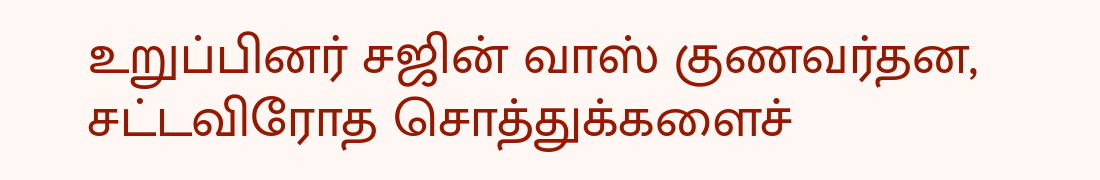உறுப்பினர் சஜின் வாஸ் குணவர்தன, சட்டவிரோத சொத்துக்களைச்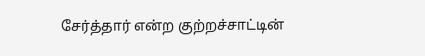சேர்த்தார் என்ற குற்றச்சாட்டின்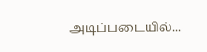அடிப்படையில்...